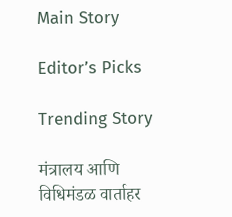Main Story

Editor’s Picks

Trending Story

मंत्रालय आणि विधिमंडळ वार्ताहर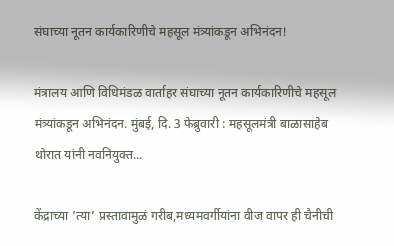संघाच्या नूतन कार्यकारिणीचे महसूल मंत्र्यांकडून अभिनंदन!

मंत्रालय आणि विधिमंडळ वार्ताहर संघाच्या नूतन कार्यकारिणीचे महसूल मंत्र्यांकडून अभिनंदन. मुंबई, दि. 3 फेब्रुवारी : महसूलमंत्री बाळासाहेब थोरात यांनी नवनियुक्त...

केंद्राच्या ‘त्या’ प्रस्तावामुळं गरीब,मध्यमवर्गीयांना वीज वापर ही चैनीची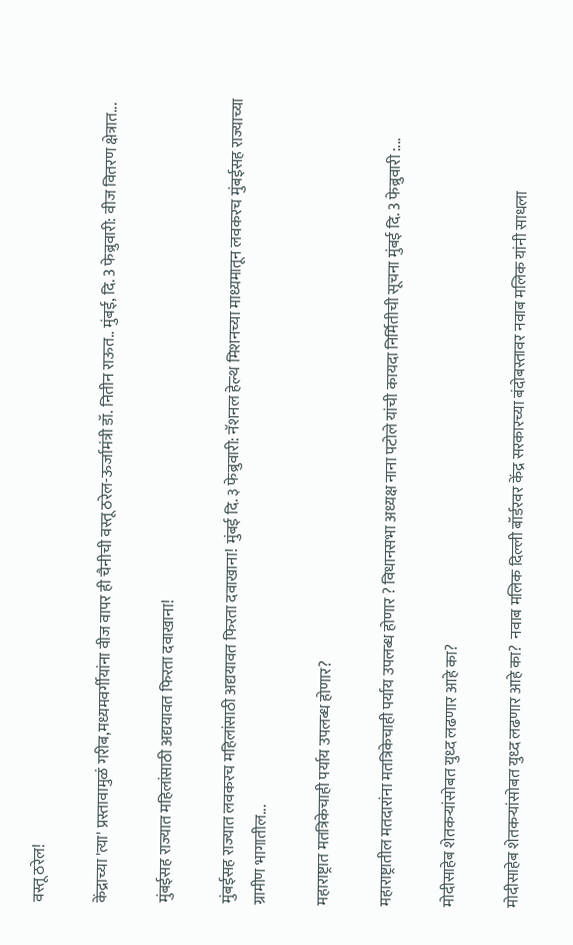वस्तू ठरेल!

केंद्राच्या 'त्या' प्रस्तावामुळं गरीब,मध्यमवर्गीयांना वीज वापर ही चैनीची वस्तू ठरेल-ऊर्जामंत्री डॉ. नितीन राऊत.. मुंबई, दि. 3 फेब्रुवारी: वीज वितरण क्षेत्रात...

मुंबईसह राज्यात महिलांसाठी अद्ययावत फिरता दवाखाना!

मुंबईसह राज्यात लवकरच महिलांसाठी अद्ययावत फिरता दवाखाना! मुंबई दि. ३ फेब्रुवारी: नॅशनल हेल्थ मिशनच्या माध्यमातून लवकरच मुंबईसह राज्याच्या ग्रामीण भागातील...

महाराष्ट्रात मतत्रिकेचाही पर्याय उपलब्ध होणार?

महाराष्ट्रातील मतदारांना मतत्रिकेचाही पर्याय उपलब्ध होणार ? विधानसभा अध्यक्ष नाना पटोले यांची कायदा निर्मितीची सूचना मुंबई दि. 3 फेब्रुवारी :...

मोदीसाहेब शेतकऱ्यांसोबत युध्द लढणार आहे का?

मोदीसाहेब शेतकऱ्यांसोबत युध्द लढणार आहे का?  नवाब मलिक दिल्ली बॉर्डरवर केंद्र सरकारच्या बंदोबस्तावर नवाब मलिक यांनी साधला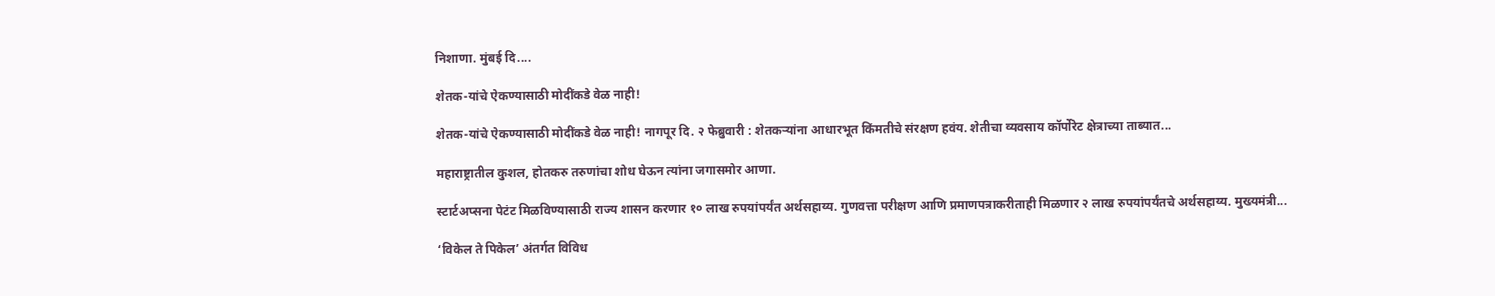निशाणा. मुंबई दि....

शेतक-यांचे ऐकण्यासाठी मोदींकडे वेळ नाही!

शेतक-यांचे ऐकण्यासाठी मोदींकडे वेळ नाही! नागपूर दि. २ फेब्रुवारी : शेतकऱ्यांना आधारभूत किंमतीचे संरक्षण हवंय. शेतीचा व्यवसाय कॉर्पोरेट क्षेत्राच्या ताब्यात...

महाराष्ट्रातील कुशल, होतकरु तरुणांचा शोध घेऊन त्यांना जगासमोर आणा.

स्टार्टअप्सना पेटंट मिळविण्यासाठी राज्य शासन करणार १० लाख रुपयांपर्यंत अर्थसहाय्य. गुणवत्ता परीक्षण आणि प्रमाणपत्राकरीताही मिळणार २ लाख रुपयांपर्यंतचे अर्थसहाय्य. मुख्यमंत्री...

‘विकेल ते पिकेल’ अंतर्गत विविध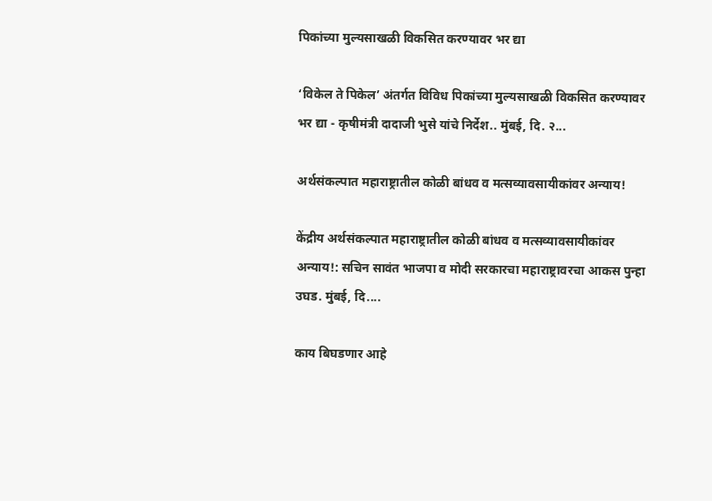पिकांच्या मुल्यसाखळी विकसित करण्यावर भर द्या

‘विकेल ते पिकेल’ अंतर्गत विविध पिकांच्या मुल्यसाखळी विकसित करण्यावर भर द्या - कृषीमंत्री दादाजी भुसे यांचे निर्देश.. मुंबई, दि. २...

अर्थसंकल्पात महाराष्ट्रातील कोळी बांधव व मत्सव्यावसायीकांवर अन्याय!

केंद्रीय अर्थसंकल्पात महाराष्ट्रातील कोळी बांधव व मत्सव्यावसायीकांवर अन्याय!: सचिन सावंत भाजपा व मोदी सरकारचा महाराष्ट्रावरचा आकस पुन्हा उघड. मुंबई, दि....

काय बिघडणार आहे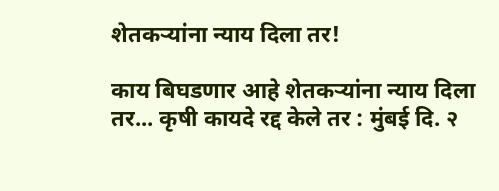शेतकऱ्यांना न्याय दिला तर!

काय बिघडणार आहे शेतकऱ्यांना न्याय दिला तर... कृषी कायदे रद्द केले तर : मुंबई दि. २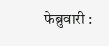फेब्रुवारी :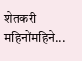शेतकरी महिनोंमहिने...